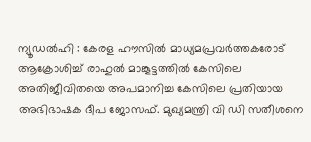ന്യൂഡൽഹി : കേരള ഹൗസിൽ മാധ്യമപ്രവർത്തകരോട് ആക്രോശിച്ച് രാഹുൽ മാങ്കൂട്ടത്തിൽ കേസിലെ അതിജീവിതയെ അപമാനിച്ച കേസിലെ പ്രതിയായ അഭിഭാഷക ദീപ ജോസഫ്. മുഖ്യമന്ത്രി വി ഡി സതീശനെ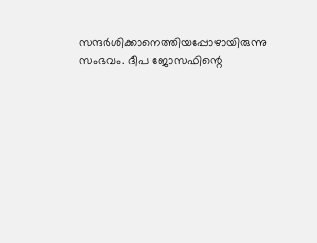സന്ദർശിക്കാനെത്തിയപ്പോഴായിരുന്നു സംഭവം. ദീപ ജോസഫിന്റെ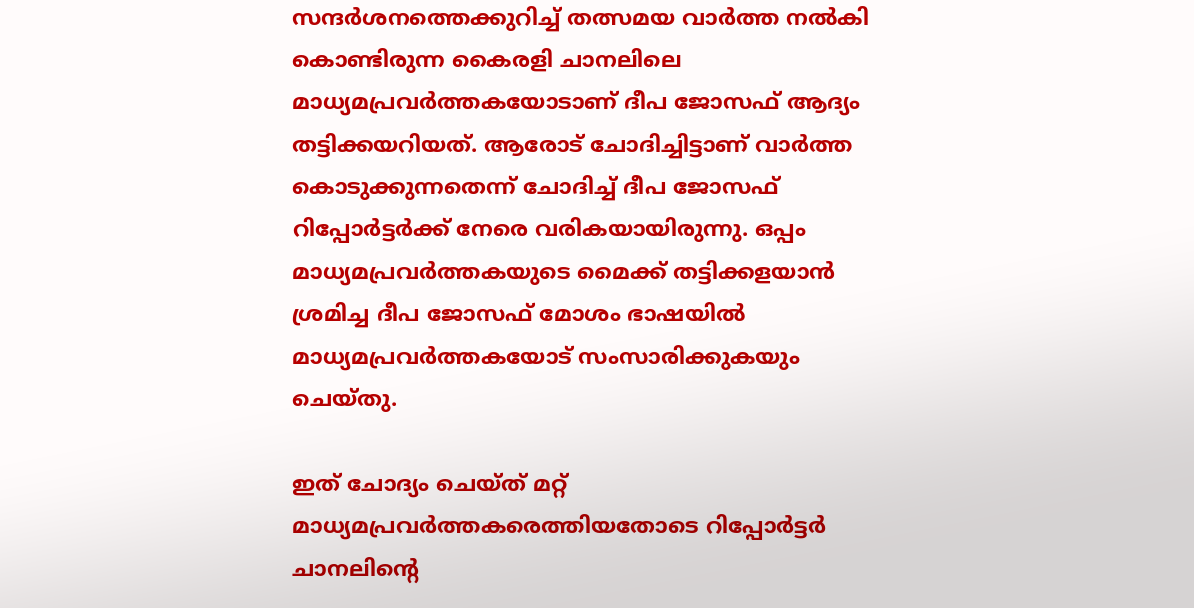സന്ദർശനത്തെക്കുറിച്ച് തത്സമയ വാർത്ത നൽകി കൊണ്ടിരുന്ന കൈരളി ചാനലിലെ മാധ്യമപ്രവർത്തകയോടാണ് ദീപ ജോസഫ് ആദ്യം തട്ടിക്കയറിയത്. ആരോട് ചോദിച്ചിട്ടാണ് വാർത്ത കൊടുക്കുന്നതെന്ന് ചോദിച്ച് ദീപ ജോസഫ് റിപ്പോർട്ടർക്ക് നേരെ വരികയായിരുന്നു. ഒപ്പം മാധ്യമപ്രവർത്തകയുടെ മൈക്ക് തട്ടിക്കളയാൻ ശ്രമിച്ച ദീപ ജോസഫ് മോശം ഭാഷയിൽ മാധ്യമപ്രവർത്തകയോട് സംസാരിക്കുകയും ചെയ്തു.

ഇത് ചോദ്യം ചെയ്ത് മറ്റ് മാധ്യമപ്രവർത്തകരെത്തിയതോടെ റിപ്പോർട്ടർ ചാനലിന്റെ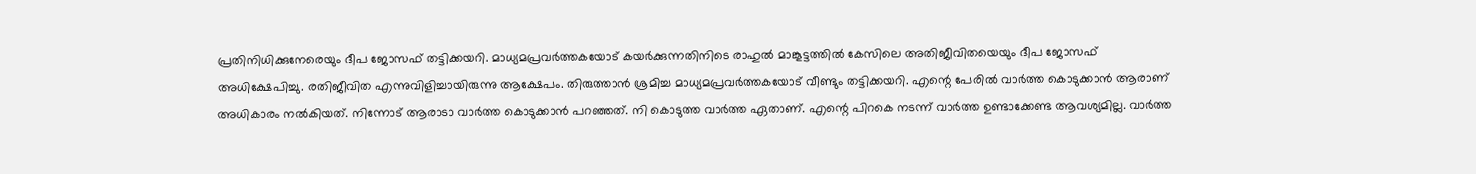പ്രതിനിധിക്കുനേരെയും ദീപ ജോസഫ് തട്ടിക്കയറി. മാധ്യമപ്രവർത്തകയോട് കയർക്കുന്നതിനിടെ രാഹുൽ മാങ്കൂട്ടത്തിൽ കേസിലെ അതിജീവിതയെയും ദീപ ജോസഫ് അധിക്ഷേപിച്ചു. രതിജീവിത എന്നുവിളിച്ചായിരുന്നു ആക്ഷേപം. തിരുത്താൻ ശ്രമിച്ച മാധ്യമപ്രവർത്തകയോട് വീണ്ടും തട്ടിക്കയറി. എന്റെ പേരിൽ വാർത്ത കൊടുക്കാൻ ആരാണ് അധികാരം നൽകിയത്. നിന്നോട് ആരാടാ വാർത്ത കൊടുക്കാൻ പറഞ്ഞത്. നി കൊടുത്ത വാർത്ത ഏതാണ്. എന്റെ പിറകെ നടന്ന് വാർത്ത ഉണ്ടാക്കേണ്ട ആവശ്യമില്ല. വാർത്ത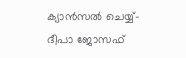ക്യാൻസൽ ചെയ്യ്- ദീപാ ജോസഫ്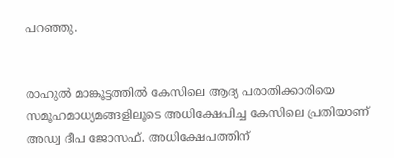പറഞ്ഞു.


രാഹുൽ മാങ്കൂട്ടത്തിൽ കേസിലെ ആദ്യ പരാതിക്കാരിയെ സമൂഹമാധ്യമങ്ങളിലൂടെ അധിക്ഷേപിച്ച കേസിലെ പ്രതിയാണ് അഡ്വ ദീപ ജോസഫ്. അധിക്ഷേപത്തിന്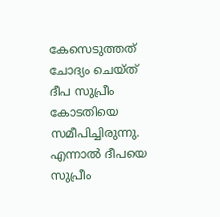കേസെടുത്തത് ചോദ്യം ചെയ്ത് ദീപ സുപ്രീം കോടതിയെ സമീപിച്ചിരുന്നു. എന്നാൽ ദീപയെ സുപ്രീം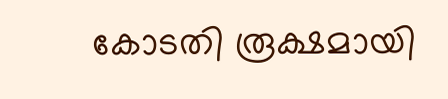കോടതി രൂക്ഷമായി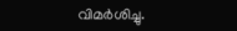വിമർശിച്ചു.